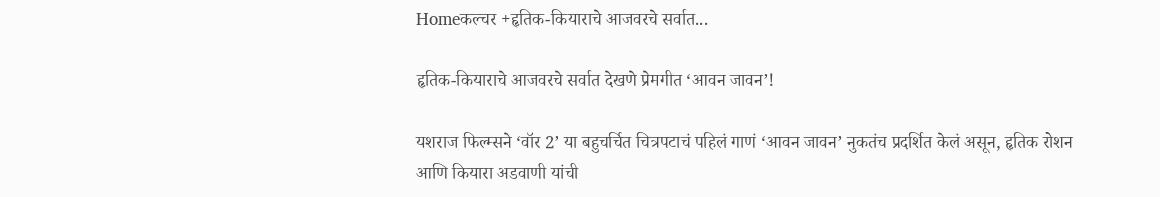Homeकल्चर +हृतिक-कियाराचे आजवरचे सर्वात...

हृतिक-कियाराचे आजवरचे सर्वात देखणे प्रेमगीत ‘आवन जावन’!

यशराज फिल्म्सने ‘वॉर 2’ या बहुचर्चित चित्रपटाचं पहिलं गाणं ‘आवन जावन’ नुकतंच प्रदर्शित केलं असून, हृतिक रोशन आणि कियारा अडवाणी यांची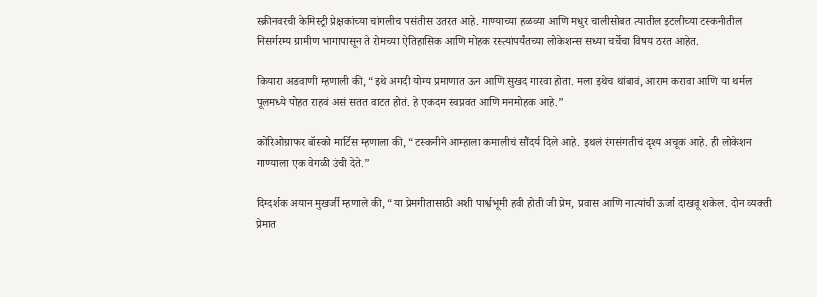स्क्रीनवरची केमिस्ट्री प्रेक्षकांच्या चांगलीच पसंतीस उतरत आहे. गाण्याच्या हळव्या आणि मधुर चालीसोबत त्यातील इटलीच्या टस्कनीतील निसर्गरम्य ग्रामीण भागापासून ते रोमच्या ऐतिहासिक आणि मोहक रस्त्यांपर्यंतच्या लोकेशन्स सध्या चर्चेचा विषय ठरत आहेत.

कियारा अडवाणी म्हणाली की, “इथे अगदी योग्य प्रमाणात ऊन आणि सुखद गारवा होता. मला इथेच थांबावं, आराम करावा आणि या थर्मल पूलमध्ये पोहत राहवं असं सतत वाटत होतं. हे एकदम स्वप्नवत आणि मनमोहक आहे.”

कोरिओग्राफर बॉस्को मार्टिस म्हणाला की, “टस्कनीने आम्हाला कमालीचं सौंदर्य दिले आहे. इथलं रंगसंगतीचं दृश्य अचूक आहे. ही लोकेशन गाण्याला एक वेगळी उंची देते.”

दिग्दर्शक अयान मुखर्जी म्हणाले की, “या प्रेमगीतासाठी अशी पार्श्वभूमी हवी होती जी प्रेम, प्रवास आणि नात्यांची ऊर्जा दाखवू शकेल. दोन व्यक्ती प्रेमात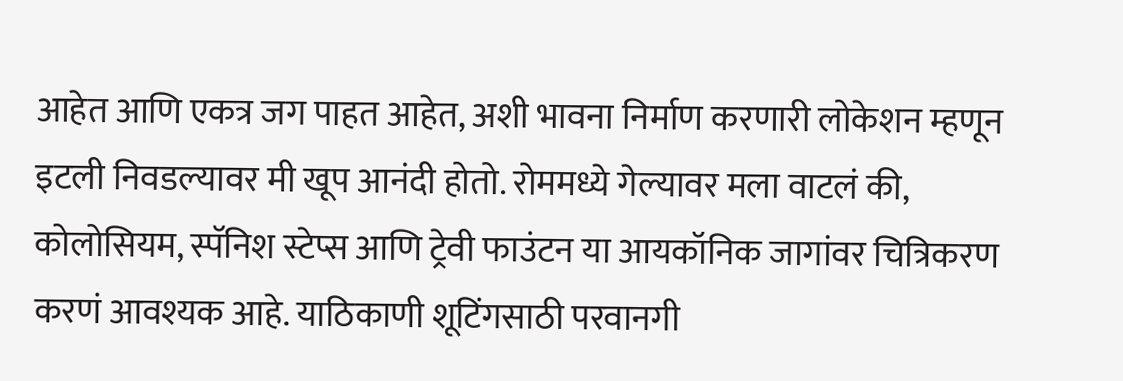आहेत आणि एकत्र जग पाहत आहेत, अशी भावना निर्माण करणारी लोकेशन म्हणून इटली निवडल्यावर मी खूप आनंदी होतो. रोममध्ये गेल्यावर मला वाटलं की, कोलोसियम, स्पॅनिश स्टेप्स आणि ट्रेवी फाउंटन या आयकॉनिक जागांवर चित्रिकरण करणं आवश्यक आहे. याठिकाणी शूटिंगसाठी परवानगी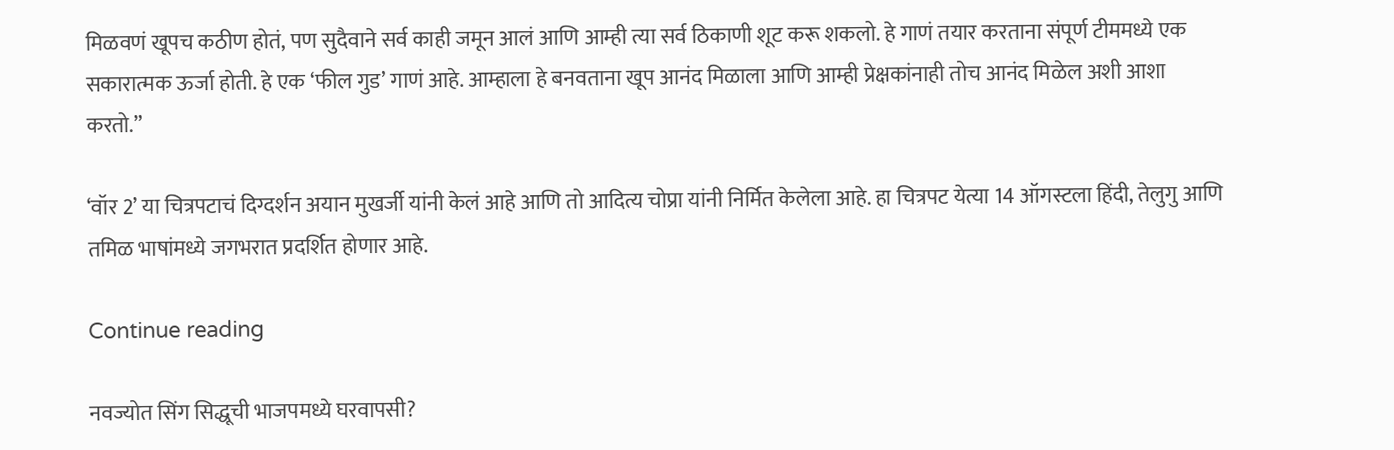मिळवणं खूपच कठीण होतं, पण सुदैवाने सर्व काही जमून आलं आणि आम्ही त्या सर्व ठिकाणी शूट करू शकलो. हे गाणं तयार करताना संपूर्ण टीममध्ये एक सकारात्मक ऊर्जा होती. हे एक ‘फील गुड’ गाणं आहे. आम्हाला हे बनवताना खूप आनंद मिळाला आणि आम्ही प्रेक्षकांनाही तोच आनंद मिळेल अशी आशा करतो.”

‘वॉर 2’ या चित्रपटाचं दिग्दर्शन अयान मुखर्जी यांनी केलं आहे आणि तो आदित्य चोप्रा यांनी निर्मित केलेला आहे. हा चित्रपट येत्या 14 ऑगस्टला हिंदी, तेलुगु आणि तमिळ भाषांमध्ये जगभरात प्रदर्शित होणार आहे.

Continue reading

नवज्योत सिंग सिद्धूची भाजपमध्ये घरवापसी?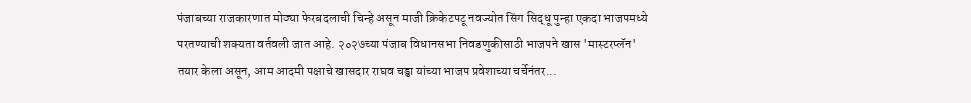पंजाबच्या राजकारणात मोठ्या फेरबदलाची चिन्हे असून माजी क्रिकेटपटू नवज्योत सिंग सिद्धू पुन्हा एकदा भाजपमध्ये परतण्याची शक्यता वर्तवली जात आहे. २०२७च्या पंजाब विधानसभा निवडणुकीसाठी भाजपने खास 'मास्टरप्लॅन' तयार केला असून, आम आदमी पक्षाचे खासदार राघव चड्ढा यांच्या भाजप प्रवेशाच्या चर्चेनंतर...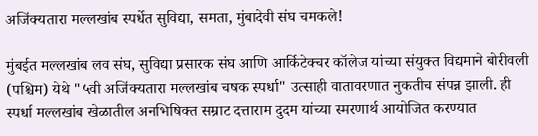अजिंक्यतारा मल्लखांब स्पर्धेत सुविद्या, समता, मुंबादेवी संघ चमकले!

मुंबईत मल्लखांब लव संघ, सुविद्या प्रसारक संघ आणि आर्किटेक्चर कॉलेज यांच्या संयुक्त विद्यमाने बोरीवली (पश्चिम) येथे "५वी अजिंक्यतारा मल्लखांब चषक स्पर्धा" उत्साही वातावरणात नुकतीच संपन्न झाली. ही स्पर्धा मल्लखांब खेळातील अनभिषिक्त सम्राट दत्ताराम दुदम यांच्या स्मरणार्थ आयोजित करण्यात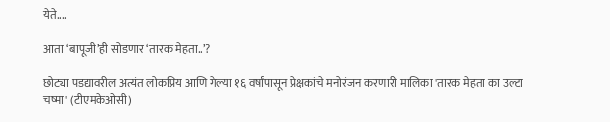येते....

आता ‘बापूजी’ही सोडणार ‘तारक मेहता..’?

छोट्या पडद्यावरील अत्यंत लोकप्रिय आणि गेल्या १६ वर्षांपासून प्रेक्षकांचे मनोरंजन करणारी मालिका 'तारक मेहता का उल्टा चष्मा' (टीएमकेओसी)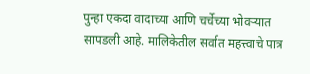पुन्हा एकदा वादाच्या आणि चर्चेच्या भोवऱ्यात सापडली आहे. मालिकेतील सर्वात महत्त्वाचे पात्र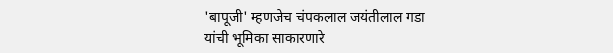'बापूजी' म्हणजेच चंपकलाल जयंतीलाल गडा यांची भूमिका साकारणारे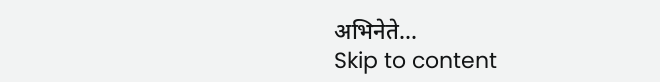अभिनेते...
Skip to content